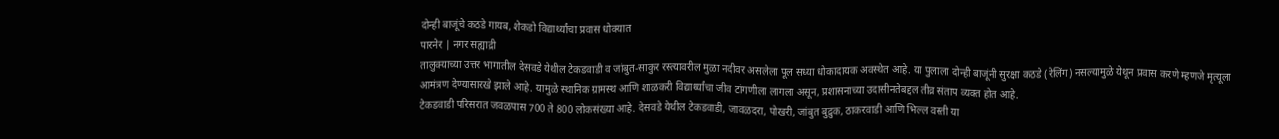दोन्ही बाजूंचे कठडे गायब, शेकडो विद्यार्थ्यांचा प्रवास धोक्यात
पारनेर | नगर सह्याद्री
तालुक्याच्या उत्तर भागातील देसवडे येथील टेकडवाडी व जांबुत-साकुर रस्त्यावरील मुळा नदीवर असलेला पूल सध्या धोकादायक अवस्थेत आहे. या पुलाला दोन्ही बाजूंनी सुरक्षा कठडे (रेलिंग) नसल्यामुळे येथून प्रवास करणे म्हणजे मृत्यूला आमंत्रण देण्यासारखे झाले आहे. यामुळे स्थानिक ग्रामस्थ आणि शाळकरी विद्यार्थ्यांचा जीव टांगणीला लागला असून, प्रशासनाच्या उदासीनतेबद्दल तीव्र संताप व्यक्त होत आहे.
टेकडवाडी परिसरात जवळपास 700 ते 800 लोकसंख्या आहे. देसवडे येथील टेकडवाडी, जावळदरा, पोखरी, जांबुत बुद्रुक, ठाकरवाडी आणि भिल्ल वस्ती या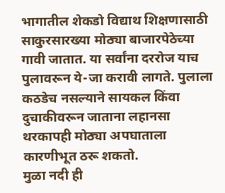भागातील शेकडो विद्याथ शिक्षणासाठी साकुरसारख्या मोठ्या बाजारपेठेच्या गावी जातात. या सर्वांना दररोज याच पुलावरून ये-जा करावी लागते. पुलाला कठडेच नसल्याने सायकल किंवा दुचाकीवरून जाताना लहानसा थरकापही मोठ्या अपघाताला कारणीभूत ठरू शकतो.
मुळा नदी ही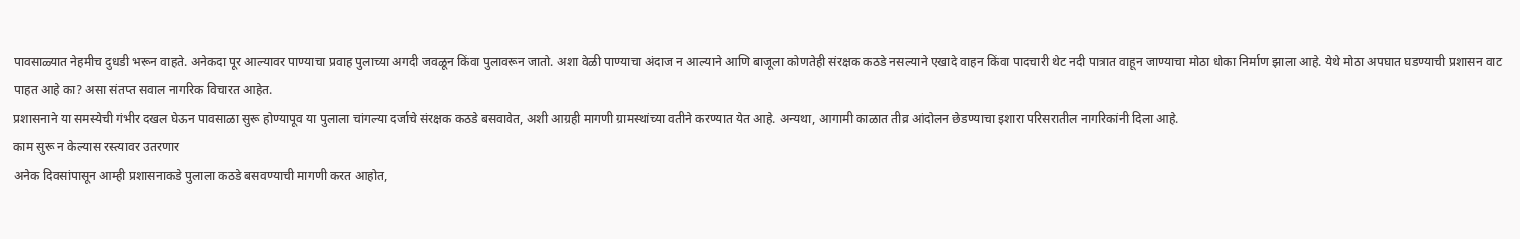पावसाळ्यात नेहमीच दुधडी भरून वाहते. अनेकदा पूर आल्यावर पाण्याचा प्रवाह पुलाच्या अगदी जवळून किंवा पुलावरून जातो. अशा वेळी पाण्याचा अंदाज न आल्याने आणि बाजूला कोणतेही संरक्षक कठडे नसल्याने एखादे वाहन किंवा पादचारी थेट नदी पात्रात वाहून जाण्याचा मोठा धोका निर्माण झाला आहे. येथे मोठा अपघात घडण्याची प्रशासन वाट पाहत आहे का? असा संतप्त सवाल नागरिक विचारत आहेत.
प्रशासनाने या समस्येची गंभीर दखल घेऊन पावसाळा सुरू होण्यापूव या पुलाला चांगल्या दर्जाचे संरक्षक कठडे बसवावेत, अशी आग्रही मागणी ग्रामस्थांच्या वतीने करण्यात येत आहे. अन्यथा, आगामी काळात तीव्र आंदोलन छेडण्याचा इशारा परिसरातील नागरिकांनी दिला आहे.
काम सुरू न केल्यास रस्त्यावर उतरणार
अनेक दिवसांपासून आम्ही प्रशासनाकडे पुलाला कठडे बसवण्याची मागणी करत आहोत,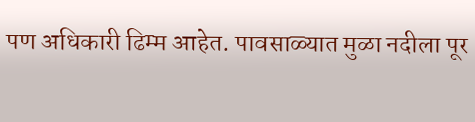पण अधिकारी ढिम्म आहेत. पावसाळ्यात मुळा नदीला पूर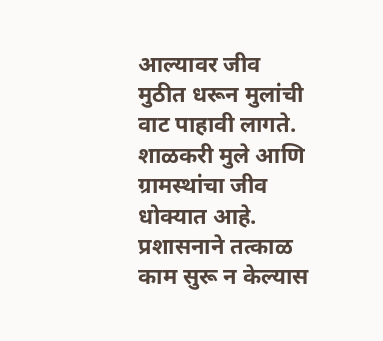आल्यावर जीव मुठीत धरून मुलांची वाट पाहावी लागते. शाळकरी मुले आणि ग्रामस्थांचा जीव धोक्यात आहे. प्रशासनाने तत्काळ काम सुरू न केल्यास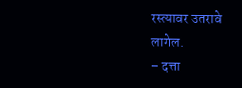रस्त्यावर उतरावे लागेल.
– दत्ता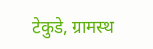टेकुडे, ग्रामस्थ